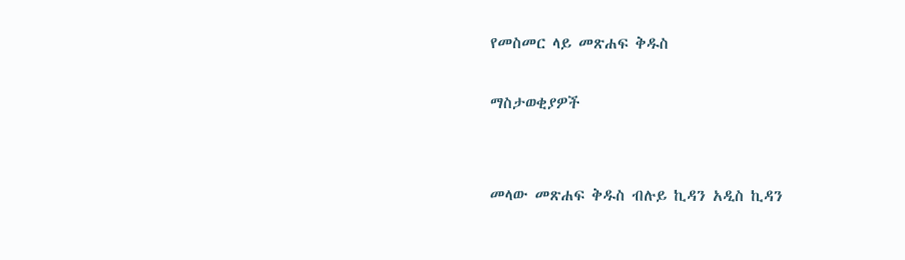የመስመር ላይ መጽሐፍ ቅዱስ

ማስታወቂያዎች


መላው መጽሐፍ ቅዱስ ብሉይ ኪዳን አዲስ ኪዳን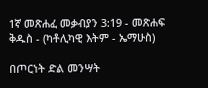1ኛ መጽሐፈ መቃብያን 3:19 - መጽሐፍ ቅዱስ - (ካቶሊካዊ እትም - ኤማሁስ)

በጦርነት ድል መንሣት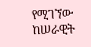የሚገኘው ከሠራዊት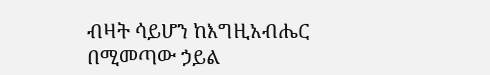ብዛት ሳይሆን ከእግዚአብሔር በሚመጣው ኃይል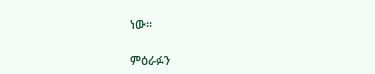ነው።

ምዕራፉን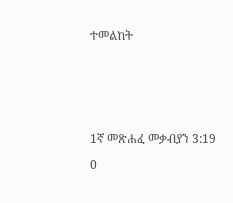ተመልከት



1ኛ መጽሐፈ መቃብያን 3:19
0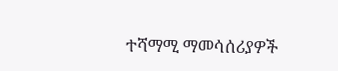ተሻማሚ ማመሳሰሪያዎች